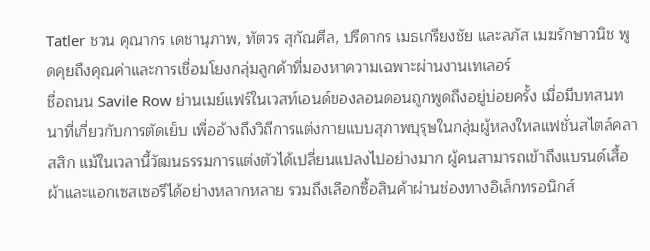Tatler ชวน คุณากร เดชานุภาพ, ทัตวร สุกัณศีล, ปรีดากร เมธเกรียงชัย และลภัส เมฆรักษาวนิช พูดคุยถึงคุณค่าและการเชื่อมโยงกลุ่มลูกค้าที่มองหาความเฉพาะผ่านงานเทเลอร์
ชื่อถนน Savile Row ย่านเมย์แฟร์ในเวสท์เอนด์ของลอนดอนถูกพูดถึงอยู่บ่อยครั้ง เมื่อมีบทสนทนาที่เกี่ยวกับการตัดเย็บ เพื่ออ้างถึงวิถีการแต่งกายแบบสุภาพบุรุษในกลุ่มผู้หลงใหลแฟชั่นสไตล์คลาสสิก แม้ในเวลานี้วัฒนธรรมการแต่งตัวได้เปลี่ยนแปลงไปอย่างมาก ผู้คนสามารถเข้าถึงแบรนด์เสื้อผ้าและแอกเซสเซอรีได้อย่างหลากหลาย รวมถึงเลือกซื้อสินค้าผ่านช่องทางอิเล็กทรอนิกส์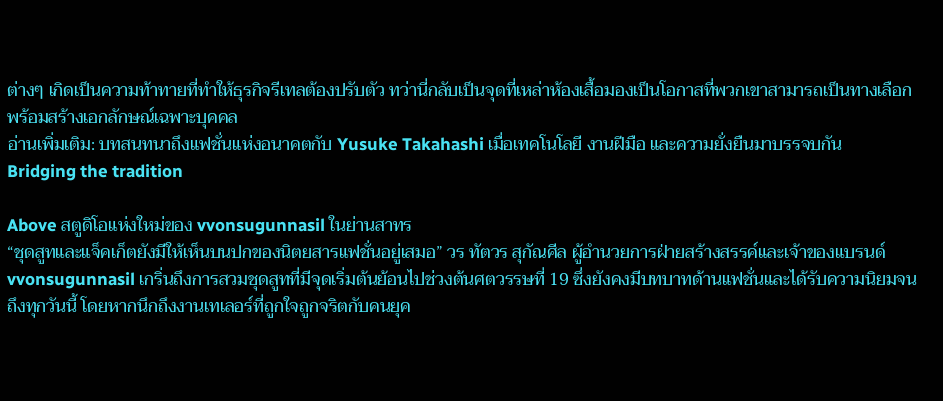ต่างๆ เกิดเป็นความท้าทายที่ทำให้ธุรกิจรีเทลต้องปรับตัว ทว่านี่กลับเป็นจุดที่เหล่าห้องเสื้อมองเป็นโอกาสที่พวกเขาสามารถเป็นทางเลือก พร้อมสร้างเอกลักษณ์เฉพาะบุคคล
อ่านเพิ่มเติม: บทสนทนาถึงแฟชั่นแห่งอนาคตกับ Yusuke Takahashi เมื่อเทคโนโลยี งานฝีมือ และความยั่งยืนมาบรรจบกัน
Bridging the tradition

Above สตูดิโอแห่งใหม่ของ vvonsugunnasil ในย่านสาทร
“ชุดสูทและแจ็คเก็ตยังมีให้เห็นบนปกของนิตยสารแฟชั่นอยู่เสมอ” วร ทัตวร สุกัณศีล ผู้อำนวยการฝ่ายสร้างสรรค์และเจ้าของแบรนด์ vvonsugunnasil เกริ่นถึงการสวมชุดสูทที่มีจุดเริ่มต้นย้อนไปช่วงต้นศตวรรษที่ 19 ซึ่งยังคงมีบทบาทด้านแฟชั่นและได้รับความนิยมจนถึงทุกวันนี้ โดยหากนึกถึงงานเทเลอร์ที่ถูกใจถูกจริตกับคนยุค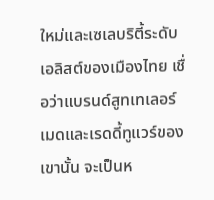ใหม่และเซเลบริตี้ระดับเอลิสต์ของเมืองไทย เชื่อว่าแบรนด์สูทเทเลอร์เมดและเรดดี้ทูแวร์ของเขานั้น จะเป็นห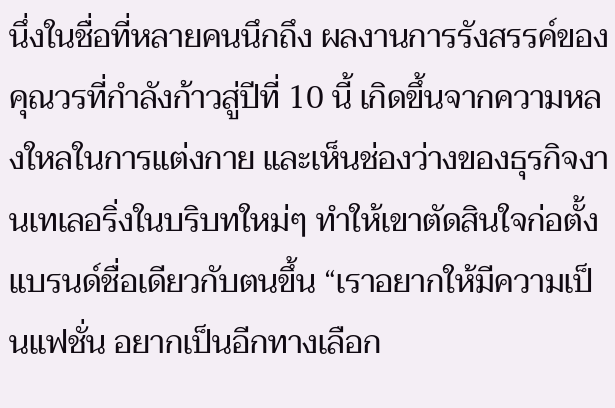นึ่งในชื่อที่หลายคนนึกถึง ผลงานการรังสรรค์ของคุณวรที่กำลังก้าวสู่ปีที่ 10 นี้ เกิดขึ้นจากความหลงใหลในการแต่งกาย และเห็นช่องว่างของธุรกิจงานเทเลอริ่งในบริบทใหม่ๆ ทำให้เขาตัดสินใจก่อตั้งแบรนด์ชื่อเดียวกับตนขึ้น “เราอยากให้มีความเป็นแฟชั่น อยากเป็นอีกทางเลือก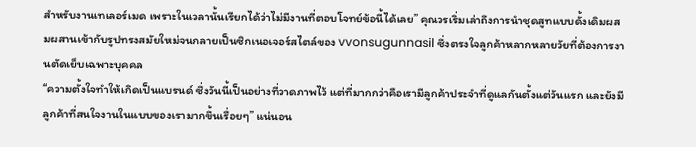สำหรับงานเทเลอร์เมด เพราะในเวลานั้นเรียกได้ว่าไม่มีงานที่ตอบโจทย์ข้อนี้ได้เลย” คุณวรเริ่มเล่าถึงการนำชุดสูทแบบดั้งเดิมผสมผสานเข้ากับรูปทรงสมัยใหม่จนกลายเป็นซิกเนอเจอร์สไตล์ของ vvonsugunnasil ซึ่งตรงใจลูกค้าหลากหลายวัยที่ต้องการงานตัดเย็บเฉพาะบุคคล
“ความตั้งใจทำให้เกิดเป็นแบรนด์ ซึ่งวันนี้เป็นอย่างที่วาดภาพไว้ แต่ที่มากกว่าคือเรามีลูกค้าประจำที่ดูแลกันตั้งแต่วันแรก และยังมีลูกค้าที่สนใจงานในแบบของเรามากขึ้นเรื่อยๆ” แน่นอน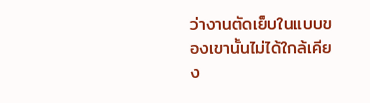ว่างานตัดเย็บในแบบของเขานั้นไม่ได้ใกล้เคียง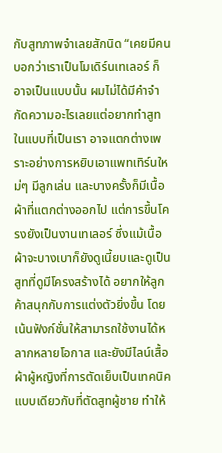กับสูทภาพจำเลยสักนิด “เคยมีคนบอกว่าเราเป็นโมเดิร์นเทเลอร์ ก็อาจเป็นแบบนั้น ผมไม่ได้มีคำจำกัดความอะไรเลยแต่อยากทำสูทในแบบที่เป็นเรา อาจแตกต่างเพราะอย่างการหยิบเอาแพทเทิร์นใหม่ๆ มีลูกเล่น และบางครั้งก็มีเนื้อผ้าที่แตกต่างออกไป แต่การขึ้นโครงยังเป็นงานเทเลอร์ ซึ่งแม้เนื้อผ้าจะบางเบาก็ยังดูเนี้ยบและดูเป็นสูทที่ดูมีโครงสร้างได้ อยากให้ลูกค้าสนุกกับการแต่งตัวยิ่งขึ้น โดยเน้นฟังก์ชั่นให้สามารถใช้งานได้หลากหลายโอกาส และยังมีไลน์เสื้อผ้าผู้หญิงที่การตัดเย็บเป็นเทคนิคแบบเดียวกับที่ตัดสูทผู้ชาย ทำให้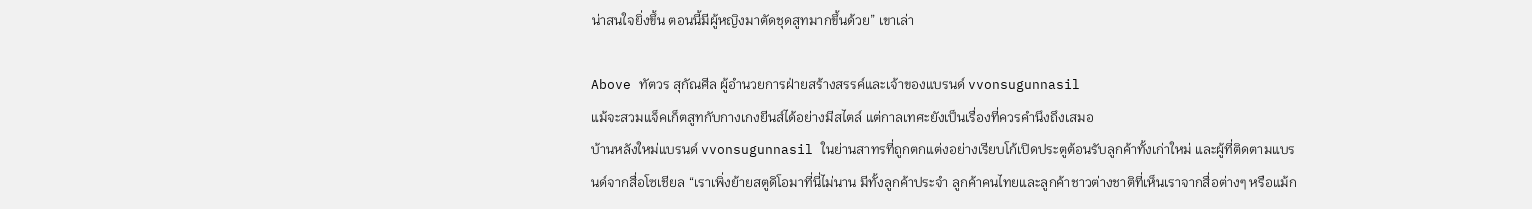น่าสนใจยิ่งขึ้น ตอนนี้มีผู้หญิงมาตัดชุดสูทมากขึ้นด้วย” เขาเล่า

Above ทัตวร สุกัณศีล ผู้อำนวยการฝ่ายสร้างสรรค์และเจ้าของแบรนด์ vvonsugunnasil
แม้จะสวมแจ็คเก็ตสูทกับกางเกงยีนส์ได้อย่างมีสไตล์ แต่กาลเทศะยังเป็นเรื่องที่ควรคำนึงถึงเสมอ
บ้านหลังใหม่แบรนด์ vvonsugunnasil ในย่านสาทรที่ถูกตกแต่งอย่างเรียบโก้เปิดประตูต้อนรับลูกค้าทั้งเก่าใหม่ และผู้ที่ติดตามแบรนด์จากสื่อโซเชียล “เราเพิ่งย้ายสตูดิโอมาที่นี่ไม่นาน มีทั้งลูกค้าประจำ ลูกค้าคนไทยและลูกค้าชาวต่างชาติที่เห็นเราจากสื่อต่างๆ หรือแม้ก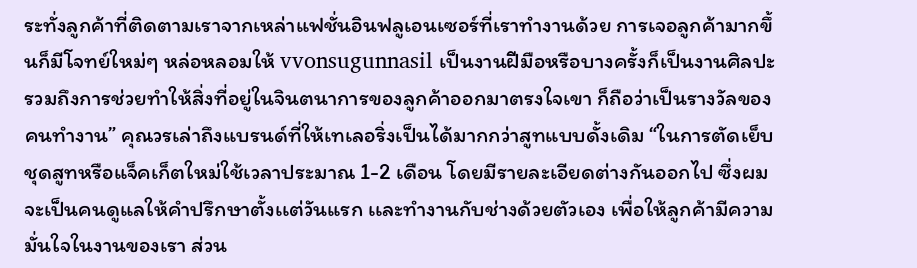ระทั่งลูกค้าที่ติดตามเราจากเหล่าแฟชั่นอินฟลูเอนเซอร์ที่เราทำงานด้วย การเจอลูกค้ามากขึ้นก็มีโจทย์ใหม่ๆ หล่อหลอมให้ vvonsugunnasil เป็นงานฝีมือหรือบางครั้งก็เป็นงานศิลปะรวมถึงการช่วยทำให้สิ่งที่อยู่ในจินตนาการของลูกค้าออกมาตรงใจเขา ก็ถือว่าเป็นรางวัลของคนทำงาน” คุณวรเล่าถึงแบรนด์ที่ให้เทเลอริ่งเป็นได้มากกว่าสูทแบบดั้งเดิม “ในการตัดเย็บชุดสูทหรือแจ็คเก็ตใหม่ใช้เวลาประมาณ 1-2 เดือน โดยมีรายละเอียดต่างกันออกไป ซึ่งผมจะเป็นคนดูแลให้คำปรึกษาตั้งเเต่วันแรก เเละทำงานกับช่างด้วยตัวเอง เพื่อให้ลูกค้ามีความมั่นใจในงานของเรา ส่วน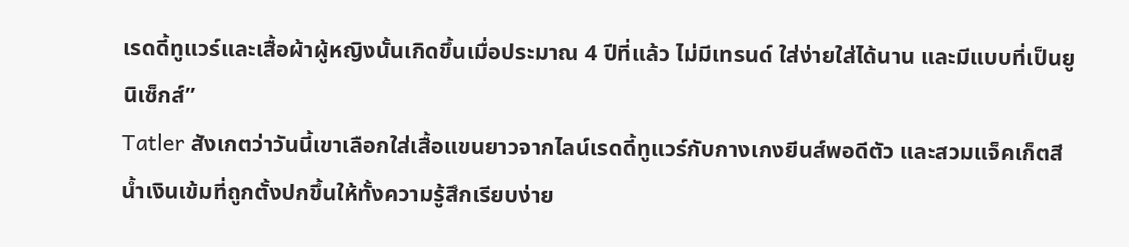เรดดี้ทูแวร์และเสื้อผ้าผู้หญิงนั้นเกิดขึ้นเมื่อประมาณ 4 ปีที่แล้ว ไม่มีเทรนด์ ใส่ง่ายใส่ได้นาน และมีแบบที่เป็นยูนิเซ็กส์”
Tatler สังเกตว่าวันนี้เขาเลือกใส่เสื้อแขนยาวจากไลน์เรดดี้ทูแวร์กับกางเกงยีนส์พอดีตัว และสวมแจ็คเก็ตสีน้ำเงินเข้มที่ถูกตั้งปกขึ้นให้ทั้งความรู้สึกเรียบง่าย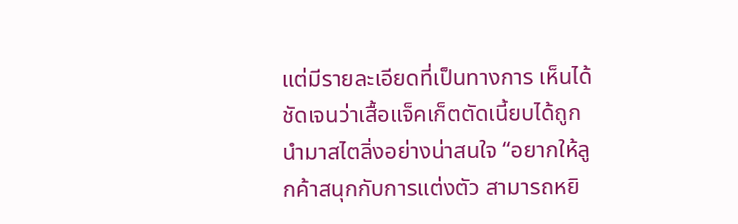แต่มีรายละเอียดที่เป็นทางการ เห็นได้ชัดเจนว่าเสื้อแจ็คเก็ตตัดเนี้ยบได้ถูกนำมาสไตลิ่งอย่างน่าสนใจ “อยากให้ลูกค้าสนุกกับการแต่งตัว สามารถหยิ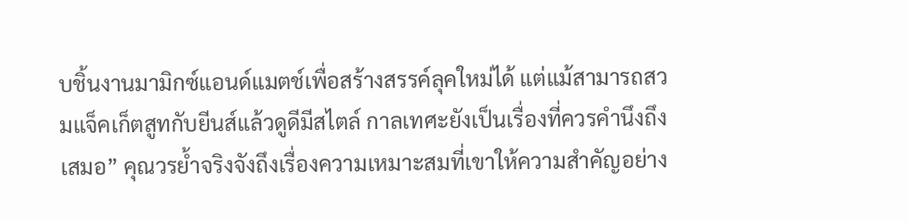บชิ้นงานมามิกซ์แอนด์แมตช์เพื่อสร้างสรรค์ลุคใหม่ได้ แต่แม้สามารถสวมแจ็คเก็ตสูทกับยีนส์แล้วดูดีมีสไตล์ กาลเทศะยังเป็นเรื่องที่ควรคำนึงถึงเสมอ” คุณวรย้ำจริงจังถึงเรื่องความเหมาะสมที่เขาให้ความสำคัญอย่าง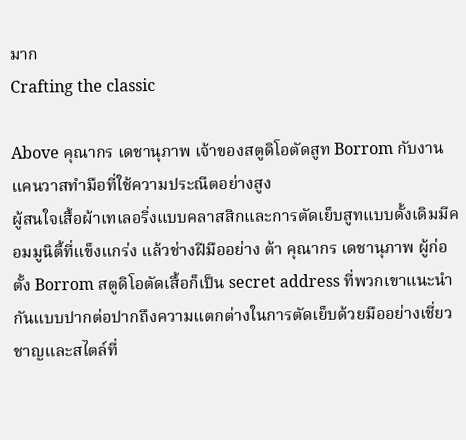มาก
Crafting the classic

Above คุณากร เดชานุภาพ เจ้าของสตูดิโอตัดสูท Borrom กับงานแคนวาสทำมือที่ใช้ความประณีตอย่างสูง
ผู้สนใจเสื้อผ้าเทเลอริ่งแบบคลาสสิกและการตัดเย็บสูทแบบดั้งเดิมมีคอมมูนิตี้ที่แข็งแกร่ง แล้วช่างฝีมืออย่าง ต้า คุณากร เดชานุภาพ ผู้ก่อตั้ง Borrom สตูดิโอตัดเสื้อก็เป็น secret address ที่พวกเขาแนะนำกันแบบปากต่อปากถึงความแตกต่างในการตัดเย็บด้วยมืออย่างเชี่ยวชาญและสไตล์ที่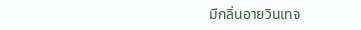มีกลิ่นอายวินเทจ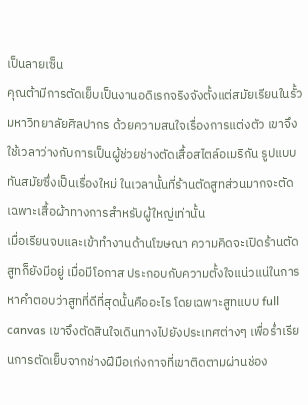เป็นลายเซ็น
คุณต้ามีการตัดเย็บเป็นงานอดิเรกจริงจังตั้งแต่สมัยเรียนในรั้วมหาวิทยาลัยศิลปากร ด้วยความสนใจเรื่องการแต่งตัว เขาจึงใช้เวลาว่างกับการเป็นผู้ช่วยช่างตัดเสื้อสไตล์อเมริกัน รูปแบบทันสมัยซึ่งเป็นเรื่องใหม่ ในเวลานั้นที่ร้านตัดสูทส่วนมากจะตัดเฉพาะเสื้อผ้าทางการสำหรับผู้ใหญ่เท่านั้น
เมื่อเรียนจบและเข้าทำงานด้านโฆษณา ความคิดจะเปิดร้านตัดสูทก็ยังมีอยู่ เมื่อมีโอกาส ประกอบกับความตั้งใจแน่วแน่ในการหาคำตอบว่าสูทที่ดีที่สุดนั้นคืออะไร โดยเฉพาะสูทแบบ full canvas เขาจึงตัดสินใจเดินทางไปยังประเทศต่างๆ เพื่อร่ำเรียนการตัดเย็บจากช่างฝีมือเก่งกาจที่เขาติดตามผ่านช่อง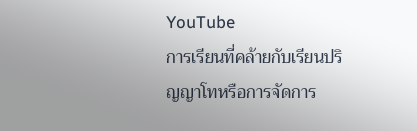YouTube
การเรียนที่คล้ายกับเรียนปริญญาโทหรือการจัดการ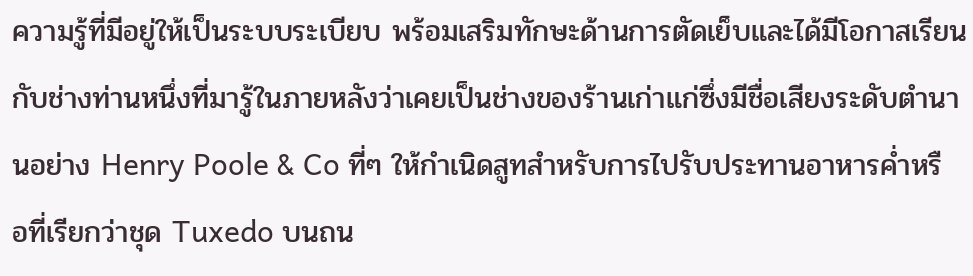ความรู้ที่มีอยู่ให้เป็นระบบระเบียบ พร้อมเสริมทักษะด้านการตัดเย็บและได้มีโอกาสเรียนกับช่างท่านหนึ่งที่มารู้ในภายหลังว่าเคยเป็นช่างของร้านเก่าแก่ซึ่งมีชื่อเสียงระดับตำนานอย่าง Henry Poole & Co ที่ๆ ให้กำเนิดสูทสำหรับการไปรับประทานอาหารค่ำหรือที่เรียกว่าชุด Tuxedo บนถน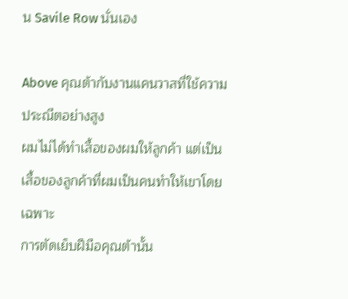น Savile Row นั่นเอง

Above คุณต้ากับงานแคนวาสที่ใช้ความประณีตอย่างสูง
ผมไม่ได้ทำเสื้อของผมให้ลูกค้า แต่เป็นเสื้อของลูกค้าที่ผมเป็นคนทำให้เขาโดยเฉพาะ
การตัดเย็บฝีมือคุณต้านั้น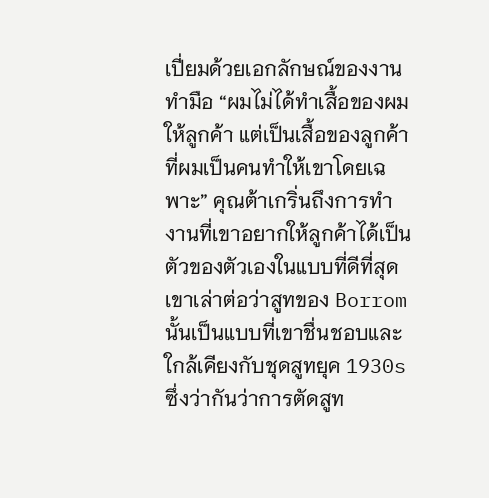เปี่ยมด้วยเอกลักษณ์ของงานทำมือ “ผมไม่ได้ทำเสื้อของผมให้ลูกค้า แต่เป็นเสื้อของลูกค้าที่ผมเป็นคนทำให้เขาโดยเฉพาะ” คุณต้าเกริ่นถึงการทำงานที่เขาอยากให้ลูกค้าได้เป็นตัวของตัวเองในแบบที่ดีที่สุด เขาเล่าต่อว่าสูทของ Borrom นั้นเป็นแบบที่เขาชื่นชอบและใกล้เคียงกับชุดสูทยุค 1930s ซึ่งว่ากันว่าการตัดสูท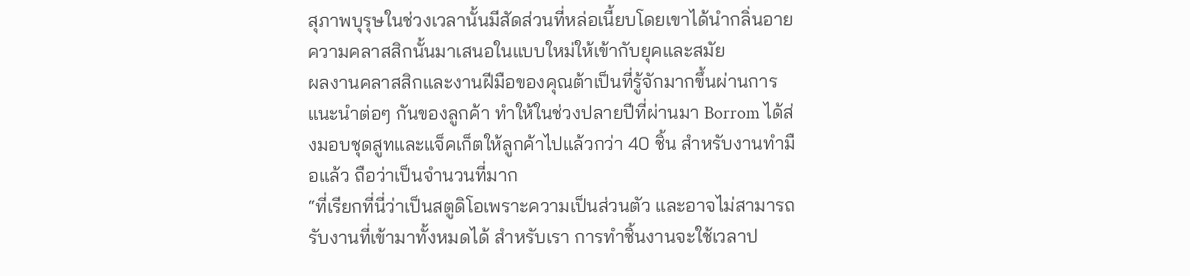สุภาพบุรุษในช่วงเวลานั้นมีสัดส่วนที่หล่อเนี้ยบโดยเขาได้นำกลิ่นอายความคลาสสิกนั้นมาเสนอในแบบใหม่ให้เข้ากับยุคและสมัย
ผลงานคลาสสิกและงานฝีมือของคุณต้าเป็นที่รู้จักมากขึ้นผ่านการแนะนำต่อๆ กันของลูกค้า ทำให้ในช่วงปลายปีที่ผ่านมา Borrom ได้ส่งมอบชุดสูทและแจ็คเก็ตให้ลูกค้าไปแล้วกว่า 40 ชิ้น สำหรับงานทำมือแล้ว ถือว่าเป็นจำนวนที่มาก
“ที่เรียกที่นี่ว่าเป็นสตูดิโอเพราะความเป็นส่วนตัว และอาจไม่สามารถรับงานที่เข้ามาทั้งหมดได้ สำหรับเรา การทำชิ้นงานจะใช้เวลาป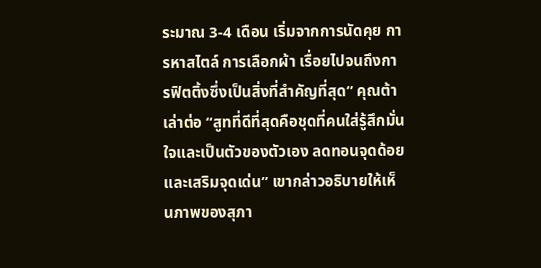ระมาณ 3-4 เดือน เริ่มจากการนัดคุย การหาสไตล์ การเลือกผ้า เรื่อยไปจนถึงการฟิตติ้งซึ่งเป็นสิ่งที่สำคัญที่สุด” คุณต้าเล่าต่อ “สูทที่ดีที่สุดคือชุดที่คนใส่รู้สึกมั่นใจและเป็นตัวของตัวเอง ลดทอนจุดด้อยและเสริมจุดเด่น” เขากล่าวอธิบายให้เห็นภาพของสุภา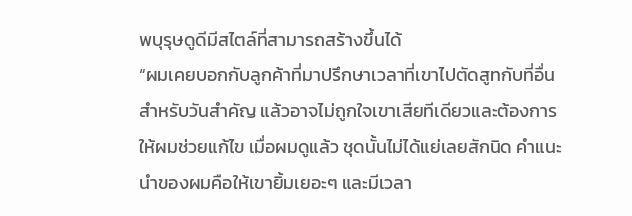พบุรุษดูดีมีสไตล์ที่สามารถสร้างขึ้นได้
“ผมเคยบอกกับลูกค้าที่มาปรึกษาเวลาที่เขาไปตัดสูทกับที่อื่นสำหรับวันสำคัญ แล้วอาจไม่ถูกใจเขาเสียทีเดียวและต้องการให้ผมช่วยแก้ไข เมื่อผมดูแล้ว ชุดนั้นไม่ได้แย่เลยสักนิด คำแนะนำของผมคือให้เขายิ้มเยอะๆ และมีเวลา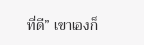ที่ดี” เขาเองก็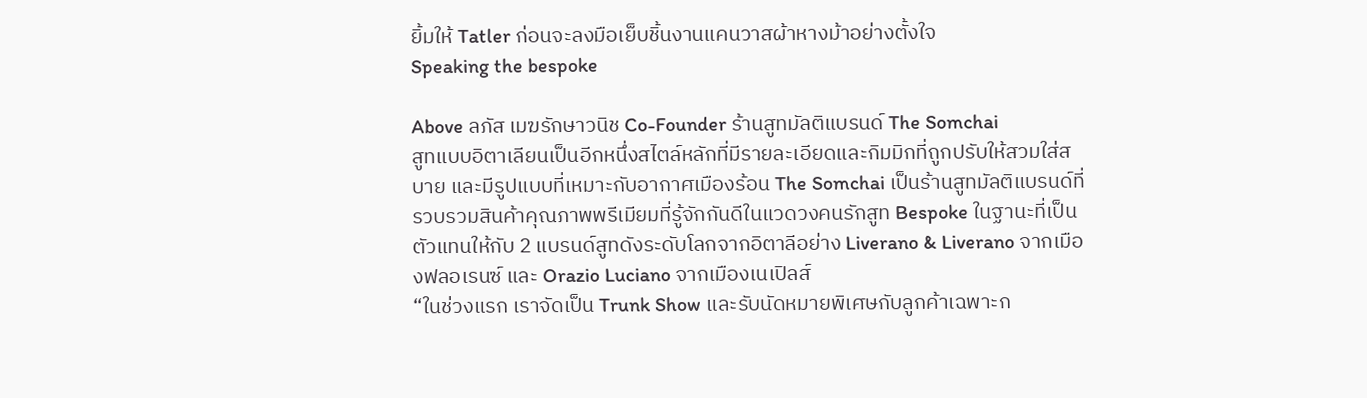ยิ้มให้ Tatler ก่อนจะลงมือเย็บชิ้นงานแคนวาสผ้าหางม้าอย่างตั้งใจ
Speaking the bespoke

Above ลภัส เมฆรักษาวนิช Co-Founder ร้านสูทมัลติแบรนด์ The Somchai
สูทแบบอิตาเลียนเป็นอีกหนึ่งสไตล์หลักที่มีรายละเอียดและกิมมิกที่ถูกปรับให้สวมใส่สบาย และมีรูปแบบที่เหมาะกับอากาศเมืองร้อน The Somchai เป็นร้านสูทมัลติแบรนด์ที่รวบรวมสินค้าคุณภาพพรีเมียมที่รู้จักกันดีในแวดวงคนรักสูท Bespoke ในฐานะที่เป็นตัวแทนให้กับ 2 แบรนด์สูทดังระดับโลกจากอิตาลีอย่าง Liverano & Liverano จากเมืองฟลอเรนซ์ และ Orazio Luciano จากเมืองเนเปิลส์
“ในช่วงแรก เราจัดเป็น Trunk Show และรับนัดหมายพิเศษกับลูกค้าเฉพาะก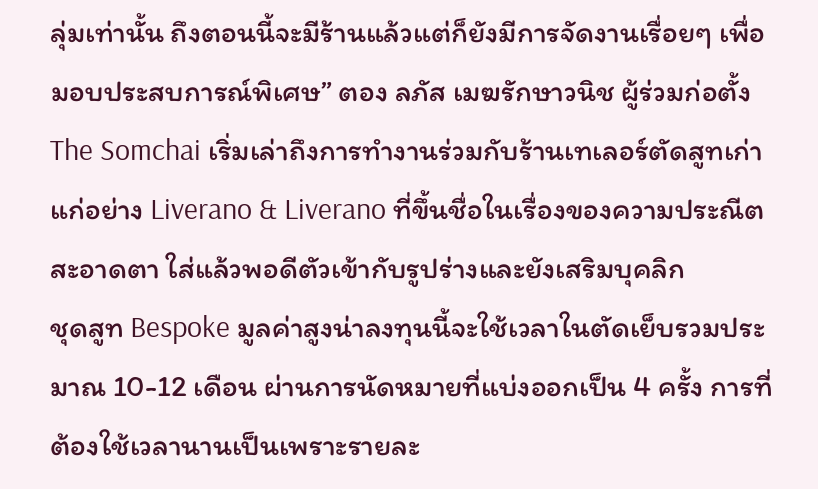ลุ่มเท่านั้น ถึงตอนนี้จะมีร้านแล้วแต่ก็ยังมีการจัดงานเรื่อยๆ เพื่อมอบประสบการณ์พิเศษ” ตอง ลภัส เมฆรักษาวนิช ผู้ร่วมก่อตั้ง The Somchai เริ่มเล่าถึงการทำงานร่วมกับร้านเทเลอร์ตัดสูทเก่าแก่อย่าง Liverano & Liverano ที่ขึ้นชื่อในเรื่องของความประณีตสะอาดตา ใส่แล้วพอดีตัวเข้ากับรูปร่างและยังเสริมบุคลิก
ชุดสูท Bespoke มูลค่าสูงน่าลงทุนนี้จะใช้เวลาในตัดเย็บรวมประมาณ 10-12 เดือน ผ่านการนัดหมายที่แบ่งออกเป็น 4 ครั้ง การที่ต้องใช้เวลานานเป็นเพราะรายละ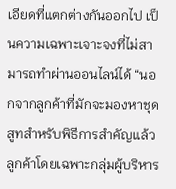เอียดที่แตกต่างกันออกไป เป็นความเฉพาะเจาะจงที่ไม่สามารถทำผ่านออนไลน์ได้ “นอกจากลูกค้าที่มักจะมองหาชุดสูทสำหรับพิธีการสำคัญแล้ว ลูกค้าโดยเฉพาะกลุ่มผู้บริหาร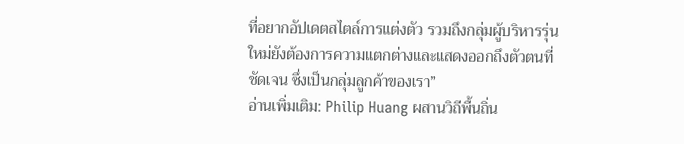ที่อยากอัปเดตสไตล์การแต่งตัว รวมถึงกลุ่มผู้บริหารรุ่นใหม่ยังต้องการความแตกต่างและแสดงออกถึงตัวตนที่ชัดเจน ซึ่งเป็นกลุ่มลูกค้าของเรา”
อ่านเพิ่มเติม: Philip Huang ผสานวิถีพื้นถิ่น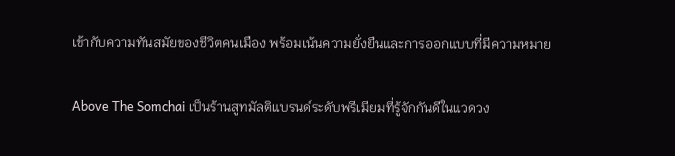เข้ากับความทันสมัยของชีวิตคนเมือง พร้อมเน้นความยั่งยืนและการออกแบบที่มีความหมาย

Above The Somchai เป็นร้านสูทมัลติแบรนด์ระดับพรีเมียมที่รู้จักกันดีในแวดวง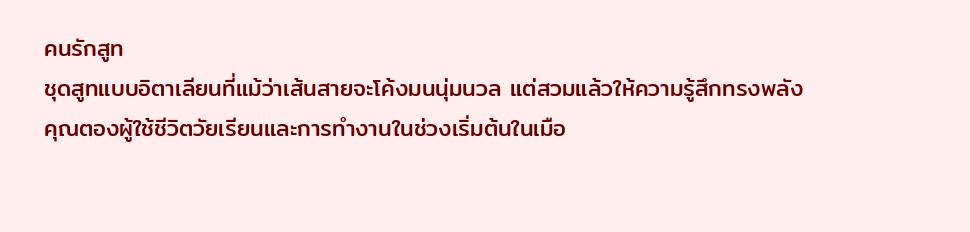คนรักสูท
ชุดสูทแบบอิตาเลียนที่แม้ว่าเส้นสายจะโค้งมนนุ่มนวล แต่สวมแล้วให้ความรู้สึกทรงพลัง
คุณตองผู้ใช้ชีวิตวัยเรียนและการทำงานในช่วงเริ่มต้นในเมือ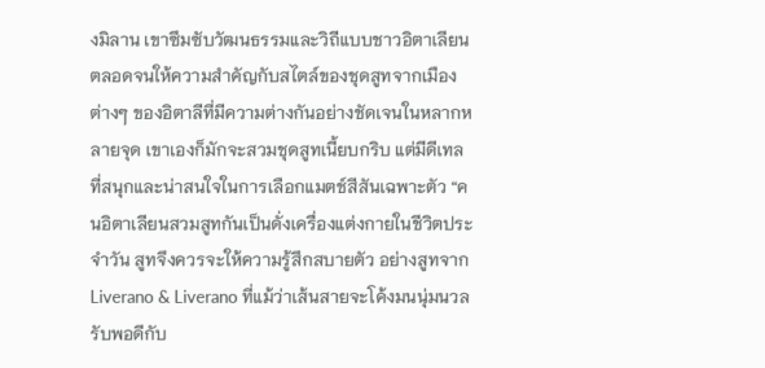งมิลาน เขาซึมซับวัฒนธรรมและวิถีแบบชาวอิตาเลียน ตลอดจนให้ความสำคัญกับสไตล์ของชุดสูทจากเมืองต่างๆ ของอิตาลีที่มีความต่างกันอย่างชัดเจนในหลากหลายจุด เขาเองก็มักจะสวมชุดสูทเนี้ยบกริบ แต่มีดีเทลที่สนุกและน่าสนใจในการเลือกแมตช์สีสันเฉพาะตัว “คนอิตาเลียนสวมสูทกันเป็นดั่งเครื่องแต่งกายในชีวิตประจำวัน สูทจึงควรจะให้ความรู้สึกสบายตัว อย่างสูทจาก Liverano & Liverano ที่แม้ว่าเส้นสายจะโค้งมนนุ่มนวลรับพอดีกับ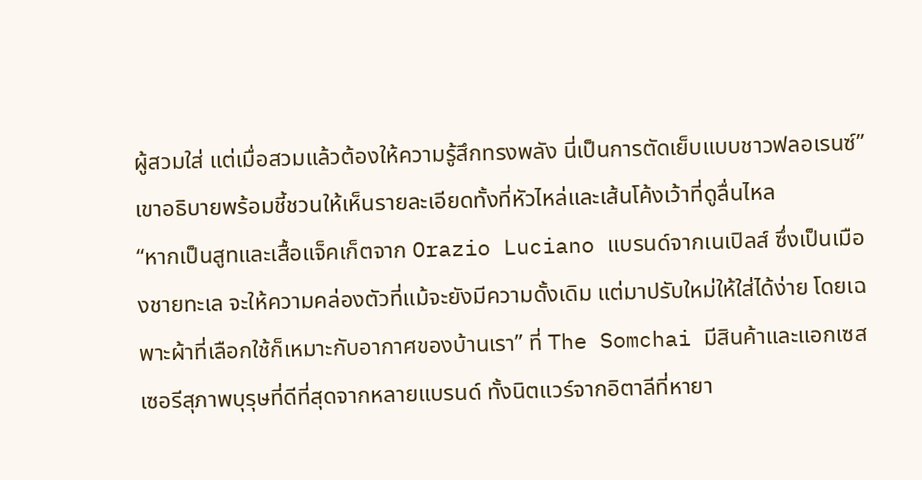ผู้สวมใส่ แต่เมื่อสวมแล้วต้องให้ความรู้สึกทรงพลัง นี่เป็นการตัดเย็บแบบชาวฟลอเรนซ์” เขาอธิบายพร้อมชี้ชวนให้เห็นรายละเอียดทั้งที่หัวไหล่และเส้นโค้งเว้าที่ดูลื่นไหล
“หากเป็นสูทและเสื้อแจ็คเก็ตจาก Orazio Luciano แบรนด์จากเนเปิลส์ ซึ่งเป็นเมืองชายทะเล จะให้ความคล่องตัวที่แม้จะยังมีความดั้งเดิม แต่มาปรับใหม่ให้ใส่ได้ง่าย โดยเฉพาะผ้าที่เลือกใช้ก็เหมาะกับอากาศของบ้านเรา” ที่ The Somchai มีสินค้าและแอกเซสเซอรีสุภาพบุรุษที่ดีที่สุดจากหลายแบรนด์ ทั้งนิตแวร์จากอิตาลีที่หายา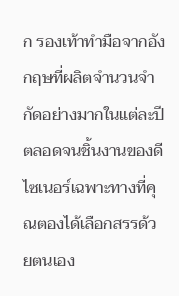ก รองเท้าทำมือจากอังกฤษที่ผลิตจำนวนจำกัดอย่างมากในแต่ละปี ตลอดจนชิ้นงานของดีไซเนอร์เฉพาะทางที่คุณตองได้เลือกสรรด้วยตนเอง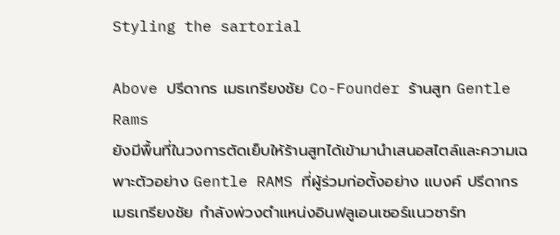Styling the sartorial

Above ปรีดากร เมธเกรียงชัย Co-Founder ร้านสูท Gentle Rams
ยังมีพื้นที่ในวงการตัดเย็บให้ร้านสูทได้เข้ามานำเสนอสไตล์และความเฉพาะตัวอย่าง Gentle RAMS ที่ผู้ร่วมก่อตั้งอย่าง แบงค์ ปรีดากร เมธเกรียงชัย กำลังพ่วงตำแหน่งอินฟลูเอนเซอร์แนวซาร์ท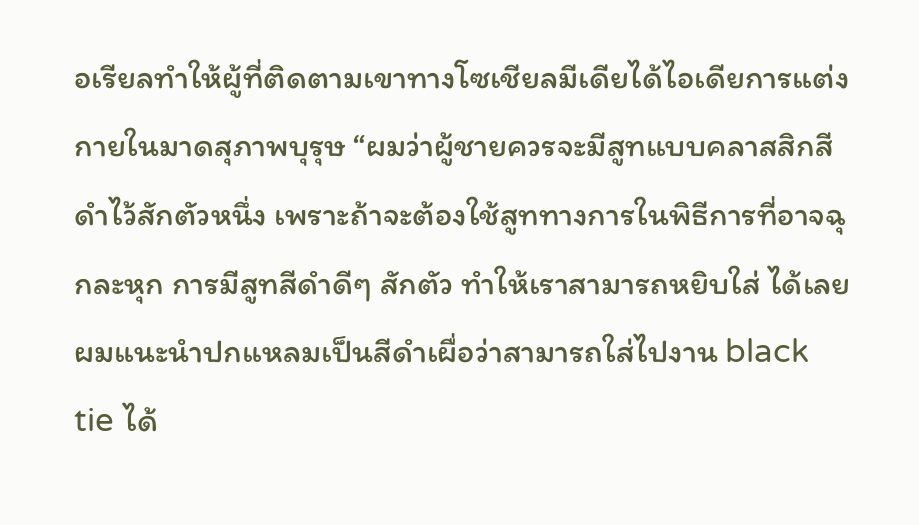อเรียลทำให้ผู้ที่ติดตามเขาทางโซเชียลมีเดียได้ไอเดียการแต่งกายในมาดสุภาพบุรุษ “ผมว่าผู้ชายควรจะมีสูทแบบคลาสสิกสีดำไว้สักตัวหนึ่ง เพราะถ้าจะต้องใช้สูททางการในพิธีการที่อาจฉุกละหุก การมีสูทสีดำดีๆ สักตัว ทำให้เราสามารถหยิบใส่ ได้เลย ผมแนะนำปกแหลมเป็นสีดำเผื่อว่าสามารถใส่ไปงาน black tie ได้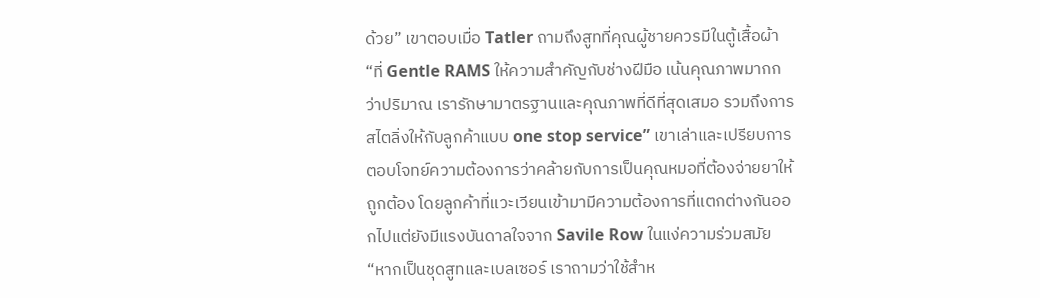ด้วย” เขาตอบเมื่อ Tatler ถามถึงสูทที่คุณผู้ชายควรมีในตู้เสื้อผ้า
“ที่ Gentle RAMS ให้ความสำคัญกับช่างฝีมือ เน้นคุณภาพมากกว่าปริมาณ เรารักษามาตรฐานและคุณภาพที่ดีที่สุดเสมอ รวมถึงการสไตลิ่งให้กับลูกค้าแบบ one stop service” เขาเล่าและเปรียบการตอบโจทย์ความต้องการว่าคล้ายกับการเป็นคุณหมอที่ต้องจ่ายยาให้ถูกต้อง โดยลูกค้าที่แวะเวียนเข้ามามีความต้องการที่แตกต่างกันออกไปแต่ยังมีแรงบันดาลใจจาก Savile Row ในแง่ความร่วมสมัย
“หากเป็นชุดสูทและเบลเซอร์ เราถามว่าใช้สำห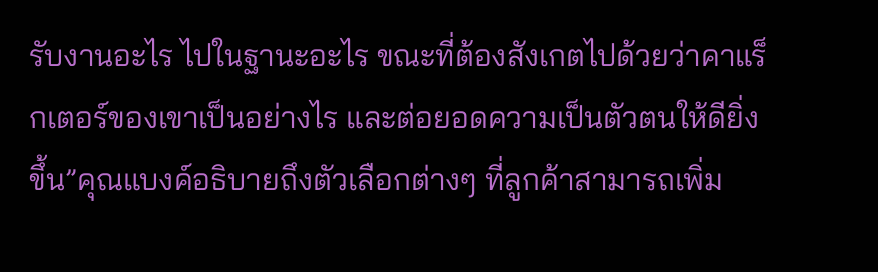รับงานอะไร ไปในฐานะอะไร ขณะที่ต้องสังเกตไปด้วยว่าคาแร็กเตอร์ของเขาเป็นอย่างไร และต่อยอดความเป็นตัวตนให้ดียิ่งขึ้น”คุณแบงค์อธิบายถึงตัวเลือกต่างๆ ที่ลูกค้าสามารถเพิ่ม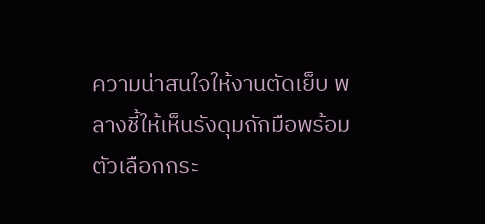ความน่าสนใจให้งานตัดเย็บ พลางชี้ให้เห็นรังดุมถักมือพร้อมตัวเลือกกระ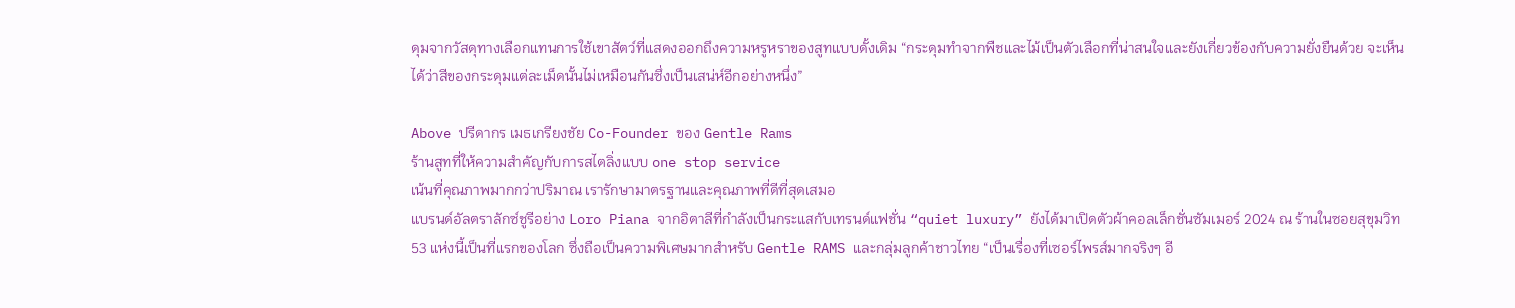ดุมจากวัสดุทางเลือกแทนการใช้เขาสัตว์ที่แสดงออกถึงความหรูหราของสูทแบบดั้งเดิม “กระดุมทำจากพืชและไม้เป็นตัวเลือกที่น่าสนใจและยังเกี่ยวข้องกับความยั่งยืนด้วย จะเห็นได้ว่าสีของกระดุมแต่ละเม็ดนั้นไม่เหมือนกันซึ่งเป็นเสน่ห์อีกอย่างหนึ่ง”

Above ปรีดากร เมธเกรียงชัย Co-Founder ของ Gentle Rams
ร้านสูทที่ให้ความสำคัญกับการสไตลิ่งแบบ one stop service
เน้นที่คุณภาพมากกว่าปริมาณ เรารักษามาตรฐานและคุณภาพที่ดีที่สุดเสมอ
แบรนด์อัลตราลักซ์ชูรีอย่าง Loro Piana จากอิตาลีที่กำลังเป็นกระแสกับเทรนด์แฟชั่น “quiet luxury” ยังได้มาเปิดตัวผ้าคอลเล็กชั่นซัมเมอร์ 2024 ณ ร้านในซอยสุขุมวิท 53 แห่งนี้เป็นที่แรกของโลก ซึ่งถือเป็นความพิเศษมากสำหรับ Gentle RAMS และกลุ่มลูกค้าชาวไทย “เป็นเรื่องที่เซอร์ไพรส์มากจริงๆ อี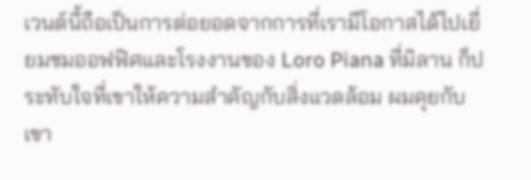เวนต์นี้ถือเป็นการต่อยอดจากการที่เรามีโอกาสได้ไปเยี่ยมชมออฟฟิศและโรงงานของ Loro Piana ที่มิลาน ก็ประทับใจที่เขาให้ความสำคัญกับสิ่งแวดล้อม ผมคุยกับเขา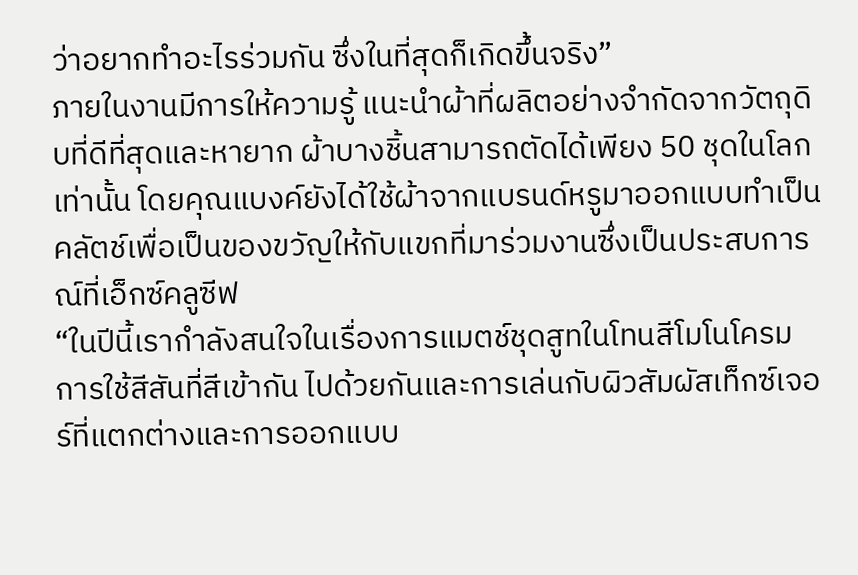ว่าอยากทำอะไรร่วมกัน ซึ่งในที่สุดก็เกิดขึ้นจริง”
ภายในงานมีการให้ความรู้ แนะนำผ้าที่ผลิตอย่างจำกัดจากวัตถุดิบที่ดีที่สุดและหายาก ผ้าบางชิ้นสามารถตัดได้เพียง 50 ชุดในโลกเท่านั้น โดยคุณแบงค์ยังได้ใช้ผ้าจากแบรนด์หรูมาออกแบบทำเป็นคลัตช์เพื่อเป็นของขวัญให้กับแขกที่มาร่วมงานซึ่งเป็นประสบการณ์ที่เอ็กซ์คลูซีฟ
“ในปีนี้เรากำลังสนใจในเรื่องการแมตช์ชุดสูทในโทนสีโมโนโครม การใช้สีสันที่สีเข้ากัน ไปด้วยกันและการเล่นกับผิวสัมผัสเท็กซ์เจอร์ที่แตกต่างและการออกแบบ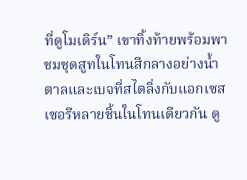ที่ดูโมเดิร์น” เขาทิ้งท้ายพร้อมพาชมชุดสูทในโทนสีกลางอย่างน้ำตาลและเบจที่สไตลิ่งกับแอกเซสเซอรีหลายชิ้นในโทนเดียวกัน ดู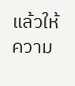แล้วให้ความ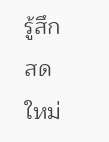รู้สึกสดใหม่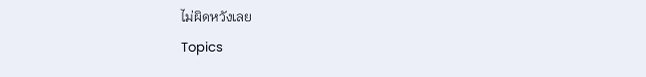ไม่ผิดหวังเลย
Topics